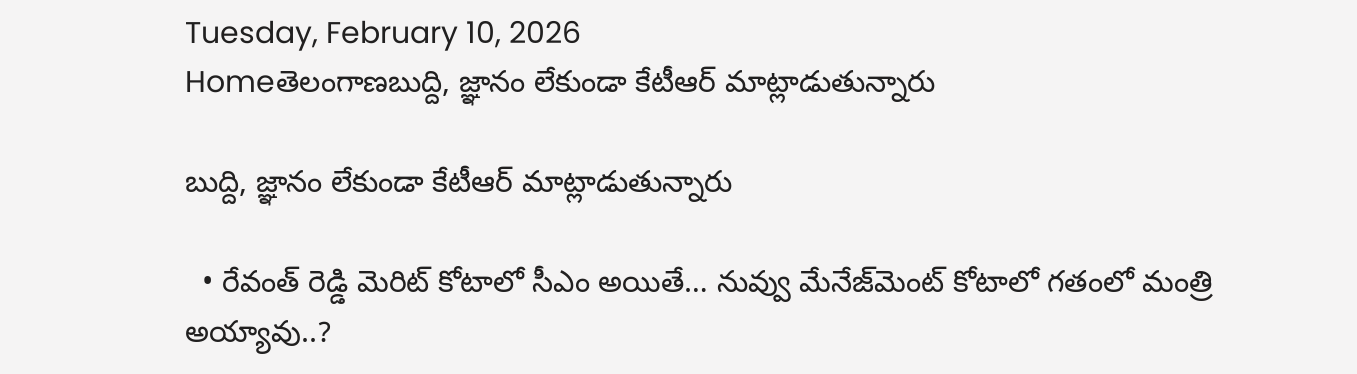Tuesday, February 10, 2026
Homeతెలంగాణబుద్ది, జ్ఞానం లేకుండా కేటీఆర్‌ మాట్లాడుతున్నారు

బుద్ది, జ్ఞానం లేకుండా కేటీఆర్‌ మాట్లాడుతున్నారు

  • రేవంత్‌ రెడ్డి మెరిట్‌ కోటాలో సీఎం అయితే… నువ్వు మేనేజ్‌మెంట్‌ కోటాలో గతంలో మంత్రి అయ్యావు..?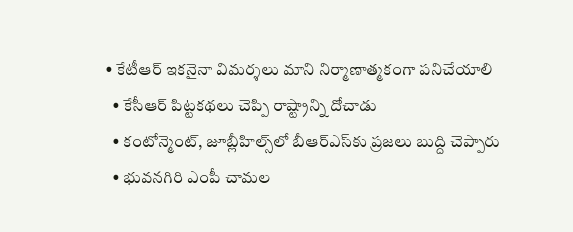• కేటీఆర్‌ ఇకనైనా విమర్శలు మాని నిర్మాణాత్మకంగా పనిచేయాలి
  • కేసీఆర్‌ పిట్టకథలు చెప్పి రాష్ట్రాన్ని దోచాడు
  • కంటోన్మెంట్‌, జూబ్లీహిల్స్‌లో బీఆర్‌ఎస్‌కు ప్రజలు బుద్ది చెప్పారు
  • భువనగిరి ఎంపీ చామల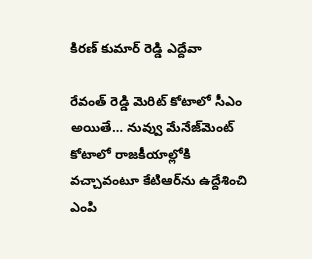కిరణ్‌ కుమార్‌ రెడ్డి ఎద్దేవా

రేవంత్‌ రెడ్డి మెరిట్‌ కోటాలో సీఎం అయితే… నువ్వు మేనేజ్‌మెంట్‌ కోటాలో రాజకీయాల్లోకి వచ్చావంటూ కేటిఆర్‌ను ఉద్దేశించి ఎంపి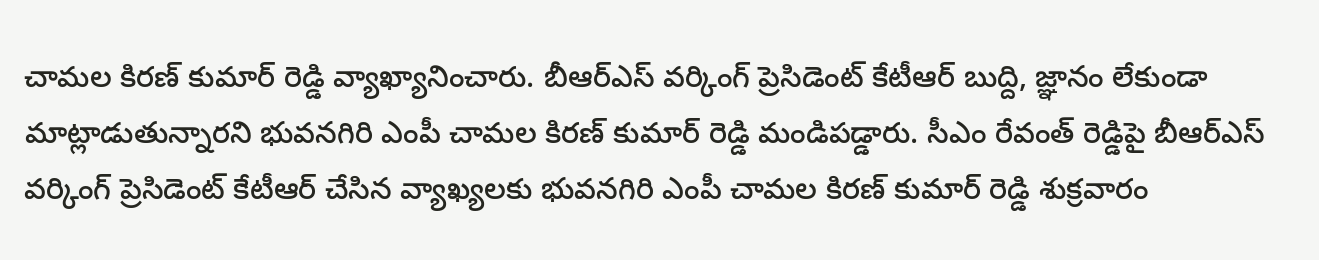చామల కిరణ్‌ కుమార్‌ రెడ్డి వ్యాఖ్యానించారు. బీఆర్‌ఎస్‌ వర్కింగ్‌ ప్రెసిడెంట్‌ కేటీఆర్‌ బుద్ది, జ్ఞానం లేకుండా మాట్లాడుతున్నారని భువనగిరి ఎంపీ చామల కిరణ్‌ కుమార్‌ రెడ్డి మండిపడ్డారు. సీఎం రేవంత్‌ రెడ్డిపై బీఆర్‌ఎస్‌ వర్కింగ్‌ ప్రెసిడెంట్‌ కేటీఆర్‌ చేసిన వ్యాఖ్యలకు భువనగిరి ఎంపీ చామల కిరణ్‌ కుమార్‌ రెడ్డి శుక్రవారం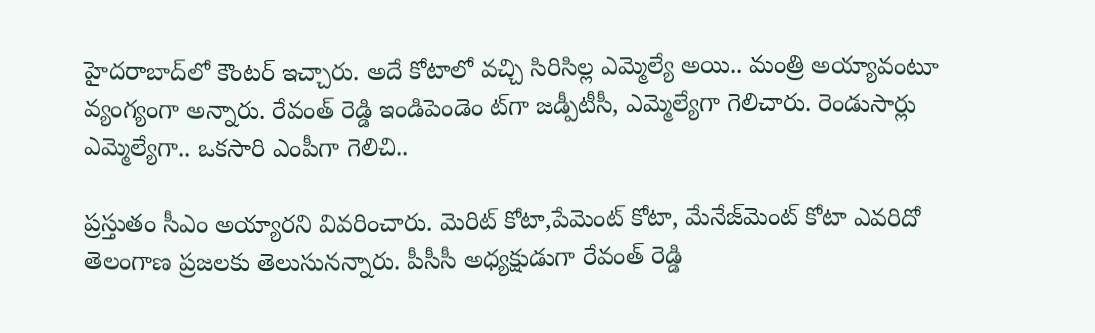హైదరాబాద్‌లో కౌంటర్‌ ఇచ్చారు. అదే కోటాలో వచ్చి సిరిసిల్ల ఎమ్మెల్యే అయి.. మంత్రి అయ్యావంటూ వ్యంగ్యంగా అన్నారు. రేవంత్‌ రెడ్డి ఇండిపెండెం ట్‌గా జడ్పీటీసీ, ఎమ్మెల్యేగా గెలిచారు. రెండుసార్లు ఎమ్మెల్యేగా.. ఒకసారి ఎంపీగా గెలిచి..

ప్రస్తుతం సీఎం అయ్యారని వివరించారు. మెరిట్‌ కోటా,పేమెంట్‌ కోటా, మేనేజ్‌మెంట్‌ కోటా ఎవరిదో తెలంగాణ ప్రజలకు తెలుసునన్నారు. పీసీసీ అధ్యక్షుడుగా రేవంత్‌ రెడ్డి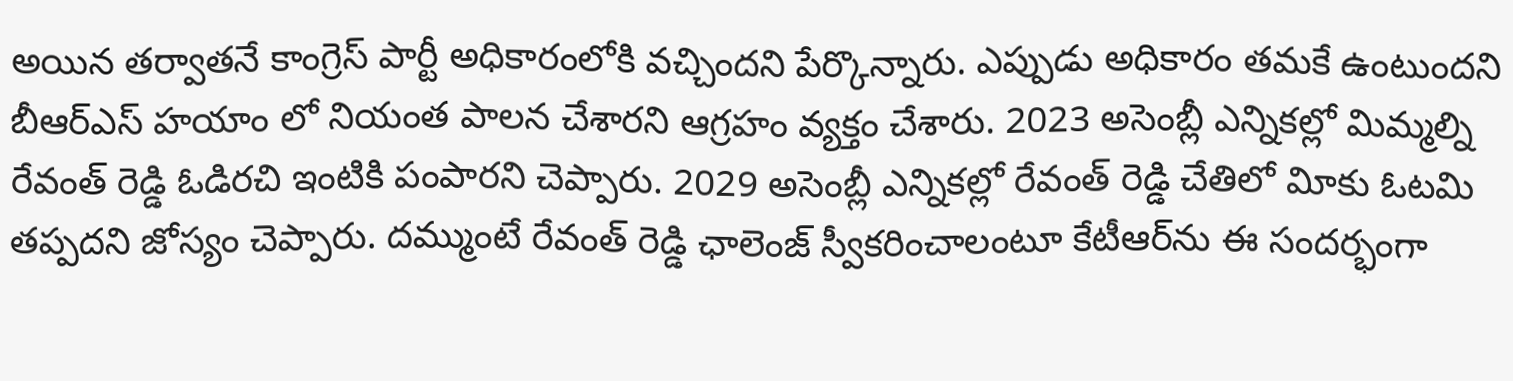అయిన తర్వాతనే కాంగ్రెస్‌ పార్టీ అధికారంలోకి వచ్చిందని పేర్కొన్నారు. ఎప్పుడు అధికారం తమకే ఉంటుందని బీఆర్‌ఎస్‌ హయాం లో నియంత పాలన చేశారని ఆగ్రహం వ్యక్తం చేశారు. 2023 అసెంబ్లీ ఎన్నికల్లో మిమ్మల్ని రేవంత్‌ రెడ్డి ఓడిరచి ఇంటికి పంపారని చెప్పారు. 2029 అసెంబ్లీ ఎన్నికల్లో రేవంత్‌ రెడ్డి చేతిలో విూకు ఓటమి తప్పదని జోస్యం చెప్పారు. దమ్ముంటే రేవంత్‌ రెడ్డి ఛాలెంజ్‌ స్వీకరించాలంటూ కేటీఆర్‌ను ఈ సందర్భంగా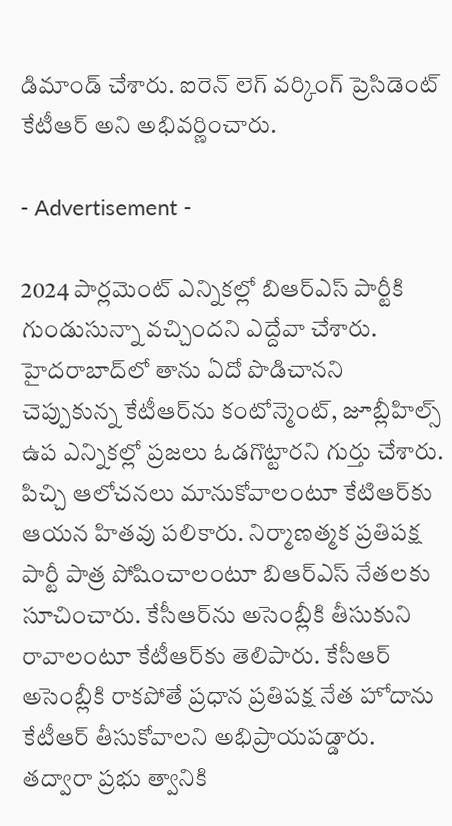డిమాండ్‌ చేశారు. ఐరెన్‌ లెగ్‌ వర్కింగ్‌ ప్రెసిడెంట్‌ కేటీఆర్‌ అని అభివర్ణించారు.

- Advertisement -

2024 పార్లమెంట్‌ ఎన్నికల్లో బిఆర్‌ఎస్‌ పార్టీకి గుండుసున్నా వచ్చిందని ఎద్దేవా చేశారు. హైదరాబాద్‌లో తాను ఏదో పొడిచానని చెప్పుకున్న కేటీఆర్‌ను కంటోన్మెంట్‌, జూబ్లీహిల్స్‌ ఉప ఎన్నికల్లో ప్రజలు ఓడగొట్టారని గుర్తు చేశారు. పిచ్చి ఆలోచనలు మానుకోవాలంటూ కేటిఆర్‌కు ఆయన హితవు పలికారు. నిర్మాణత్మక ప్రతిపక్ష పార్టీ పాత్ర పోషించాలంటూ బిఆర్‌ఎస్‌ నేతలకు సూచించారు. కేసీఆర్‌ను అసెంబ్లీకి తీసుకుని రావాలంటూ కేటీఆర్‌కు తెలిపారు. కేసీఆర్‌ అసెంబ్లీకి రాకపోతే ప్రధాన ప్రతిపక్ష నేత హోదాను కేటీఆర్‌ తీసుకోవాలని అభిప్రాయపడ్డారు. తద్వారా ప్రభు త్వానికి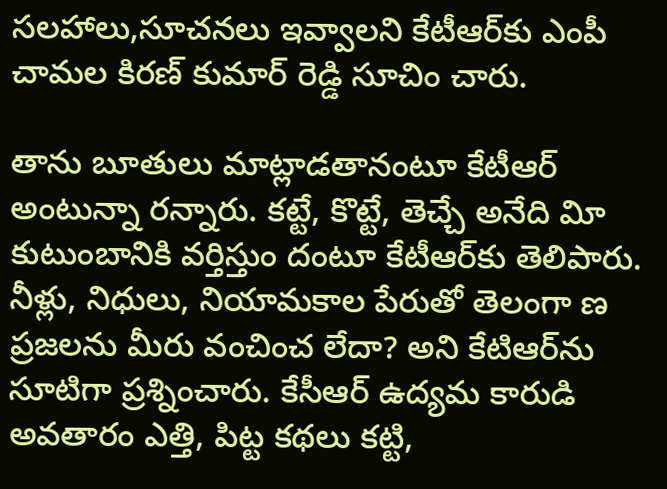సలహాలు,సూచనలు ఇవ్వాలని కేటీఆర్‌కు ఎంపీ చామల కిరణ్‌ కుమార్‌ రెడ్డి సూచిం చారు.

తాను బూతులు మాట్లాడతానంటూ కేటీఆర్‌ అంటున్నా రన్నారు. కట్టే, కొట్టే, తెచ్చే అనేది విూ కుటుంబానికి వర్తిస్తుం దంటూ కేటీఆర్‌కు తెలిపారు. నీళ్లు, నిధులు, నియామకాల పేరుతో తెలంగా ణ ప్రజలను మీరు వంచించ లేదా? అని కేటిఆర్‌ను సూటిగా ప్రశ్నించారు. కేసీఆర్‌ ఉద్యమ కారుడి అవతారం ఎత్తి, పిట్ట కథలు కట్టి,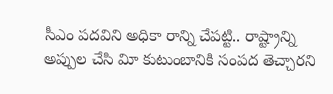సీఎం పదవిని అధికా రాన్ని చేపట్టి.. రాష్ట్రాన్ని అప్పుల చేసి విూ కుటుంబానికి సంపద తెచ్చారని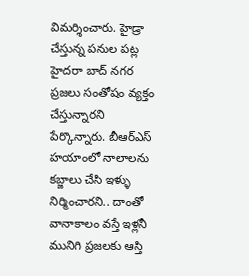విమర్శించారు. హైడ్రా చేస్తున్న పనుల పట్ల హైదరా బాద్‌ నగర ప్రజలు సంతోషం వ్యక్తం చేస్తున్నారని పేర్కొన్నారు. బీఆర్‌ఎస్‌ హయాంలో నాలాలను కబ్జాలు చేసి ఇళ్ళు నిర్మించారని.. దాంతో వానాకాలం వస్తే ఇళ్లనీ మునిగి ప్రజలకు ఆస్తి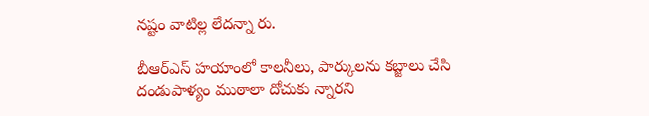నష్టం వాటిల్ల లేదన్నా రు.

బీఆర్‌ఎస్‌ హయాంలో కాలనీలు, పార్కులను కబ్జాలు చేసి దండుపాళ్యం ముఠాలా దోచుకు న్నారని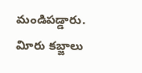మండిపడ్డారు. విూరు కబ్జాలు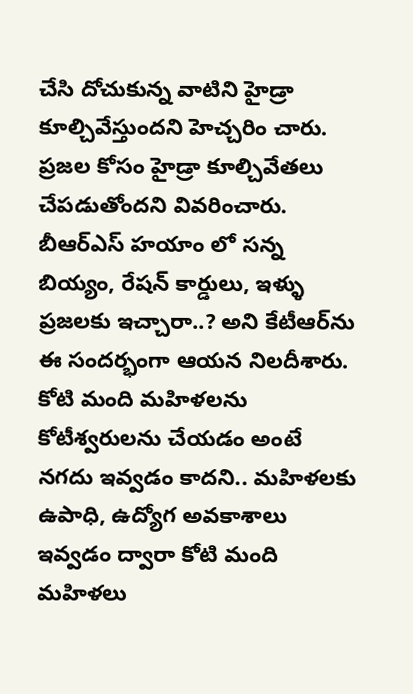చేసి దోచుకున్న వాటిని హైడ్రా కూల్చివేస్తుందని హెచ్చరిం చారు. ప్రజల కోసం హైడ్రా కూల్చివేతలు చేపడుతోందని వివరించారు. బీఆర్‌ఎస్‌ హయాం లో సన్న బియ్యం, రేషన్‌ కార్డులు, ఇళ్ళు ప్రజలకు ఇచ్చారా..? అని కేటీఆర్‌ను ఈ సందర్భంగా ఆయన నిలదీశారు. కోటి మంది మహిళలను కోటీశ్వరులను చేయడం అంటే నగదు ఇవ్వడం కాదని.. మహిళలకు ఉపాధి, ఉద్యోగ అవకాశాలు ఇవ్వడం ద్వారా కోటి మంది మహిళలు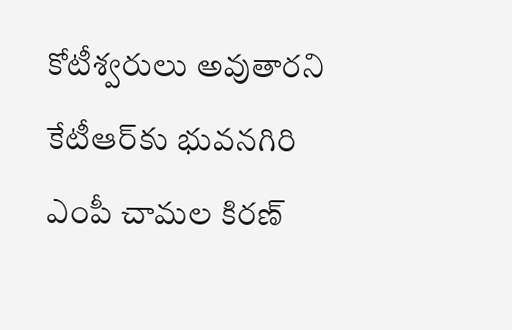కోటీశ్వరులు అవుతారని కేటీఆర్‌కు భువనగిరి ఎంపీ చామల కిరణ్‌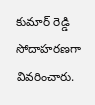కుమార్‌ రెడ్డి సోదాహరణగా వివరించారు.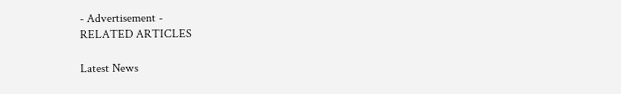- Advertisement -
RELATED ARTICLES

Latest News